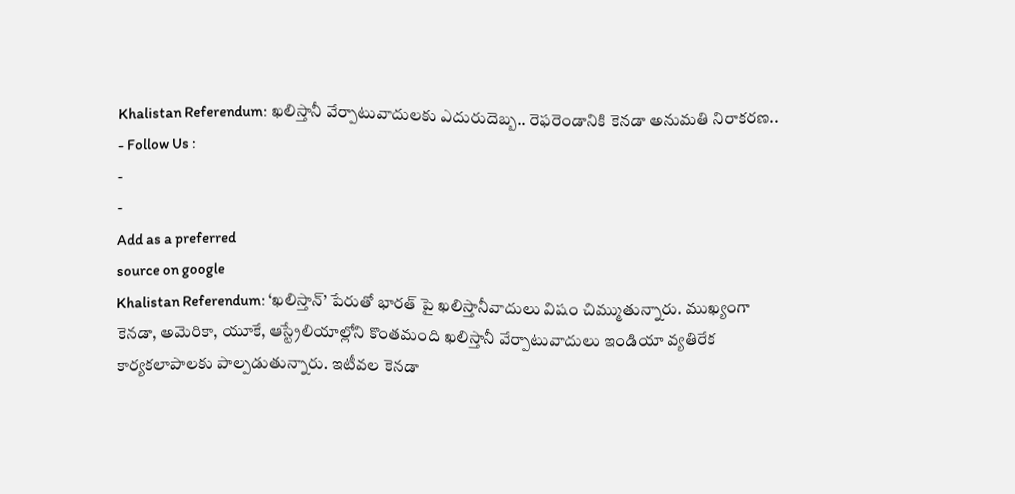Khalistan Referendum: ఖలిస్తానీ వేర్పాటువాదులకు ఎదురుదెబ్బ.. రెఫరెండానికి కెనడా అనుమతి నిరాకరణ..
- Follow Us :
-
-
Add as a preferred
source on google
Khalistan Referendum: ‘ఖలిస్తాన్’ పేరుతో భారత్ పై ఖలిస్తానీవాదులు విషం చిమ్ముతున్నారు. ముఖ్యంగా కెనడా, అమెరికా, యూకే, ఆస్ట్రేలియాల్లోని కొంతమంది ఖలిస్తానీ వేర్పాటువాదులు ఇండియా వ్యతిరేక కార్యకలాపాలకు పాల్పడుతున్నారు. ఇటీవల కెనడా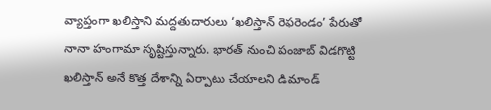వ్యాప్తంగా ఖలిస్తాని మద్దతుదారులు ‘ఖలిస్తాన్ రెఫరెండం’ పేరుతో నానా హంగామా సృష్టిస్తున్నారు. భారత్ నుంచి పంజాబ్ విడగొట్టి ఖలిస్తాన్ అనే కొత్త దేశాన్ని ఏర్పాటు చేయాలని డిమాండ్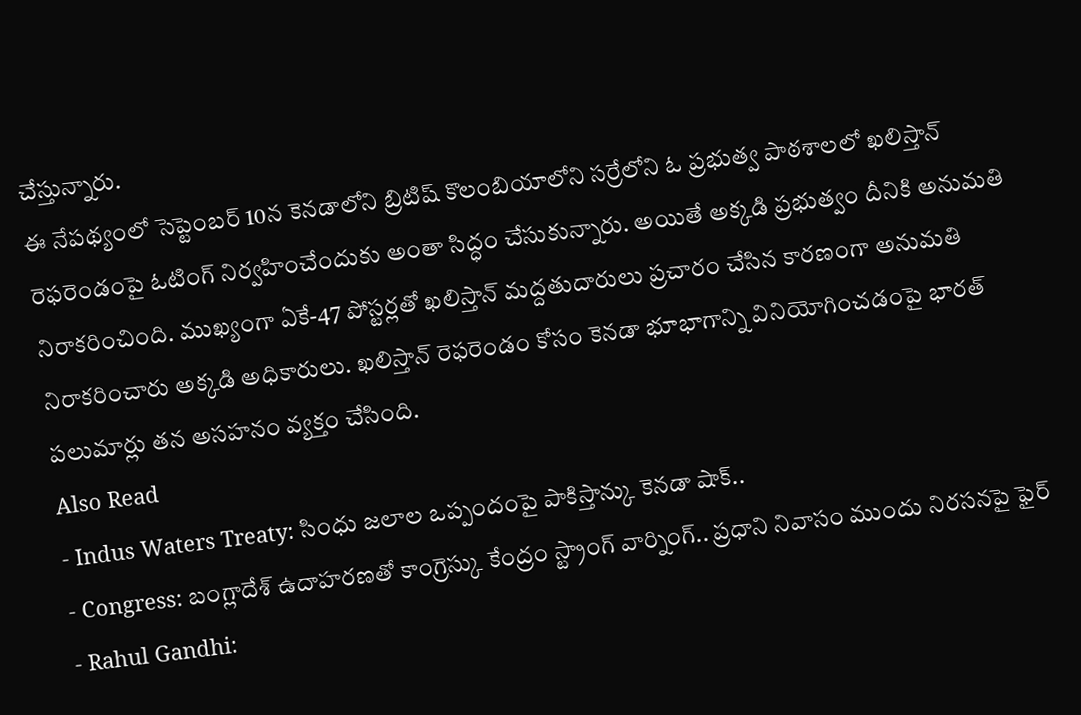చేస్తున్నారు.
ఈ నేపథ్యంలో సెప్టెంబర్ 10న కెనడాలోని బ్రిటిష్ కొలంబియాలోని సర్రేలోని ఓ ప్రభుత్వ పాఠశాలలో ఖలిస్తాన్ రెఫరెండంపై ఓటింగ్ నిర్వహించేందుకు అంతా సిద్ధం చేసుకున్నారు. అయితే అక్కడి ప్రభుత్వం దీనికి అనుమతి నిరాకరించింది. ముఖ్యంగా ఏకే-47 పోస్టర్లతో ఖలిస్తాన్ మద్దతుదారులు ప్రచారం చేసిన కారణంగా అనుమతి నిరాకరించారు అక్కడి అధికారులు. ఖలిస్తాన్ రెఫరెండం కోసం కెనడా భూభాగాన్ని వినియోగించడంపై భారత్ పలుమార్లు తన అసహనం వ్యక్తం చేసింది.
Also Read
- Indus Waters Treaty: సింధు జలాల ఒప్పందంపై పాకిస్తాన్కు కెనడా షాక్..
- Congress: బంగ్లాదేశ్ ఉదాహరణతో కాంగ్రెస్కు కేంద్రం స్ట్రాంగ్ వార్నింగ్.. ప్రధాని నివాసం ముందు నిరసనపై ఫైర్
- Rahul Gandhi: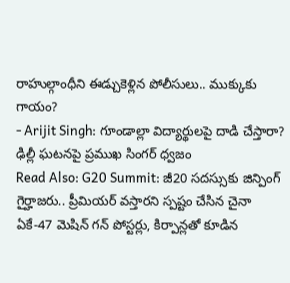రాహుల్గాంధీని ఈడ్చుకెళ్లిన పోలీసులు.. ముక్కుకు గాయం?
- Arijit Singh: గూండాల్లా విద్యార్థులపై దాడి చేస్తారా? ఢిల్లీ ఘటనపై ప్రముఖ సింగర్ ధ్వజం
Read Also: G20 Summit: జీ20 సదస్సుకు జిన్పింగ్ గైర్హాజరు.. ప్రీమియర్ వస్తారని స్పష్టం చేసిన చైనా
ఏకే-47 మెషిన్ గన్ పోస్టర్లు, కిర్పాన్లతో కూడిన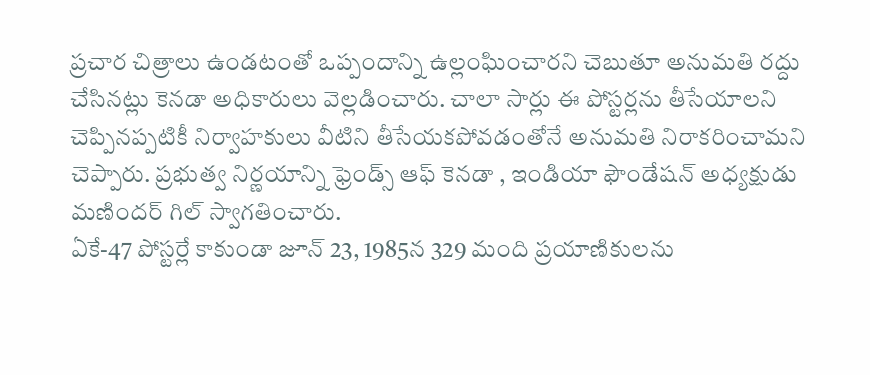ప్రచార చిత్రాలు ఉండటంతో ఒప్పందాన్ని ఉల్లంఘించారని చెబుతూ అనుమతి రద్దు చేసినట్లు కెనడా అధికారులు వెల్లడించారు. చాలా సార్లు ఈ పోస్టర్లను తీసేయాలని చెప్పినప్పటికీ నిర్వాహకులు వీటిని తీసేయకపోవడంతోనే అనుమతి నిరాకరించామని చెప్పారు. ప్రభుత్వ నిర్ణయాన్ని ఫ్రెండ్స్ ఆఫ్ కెనడా , ఇండియా ఫౌండేషన్ అధ్యక్షుడు మణిందర్ గిల్ స్వాగతించారు.
ఏకే-47 పోస్టర్లే కాకుండా జూన్ 23, 1985న 329 మంది ప్రయాణికులను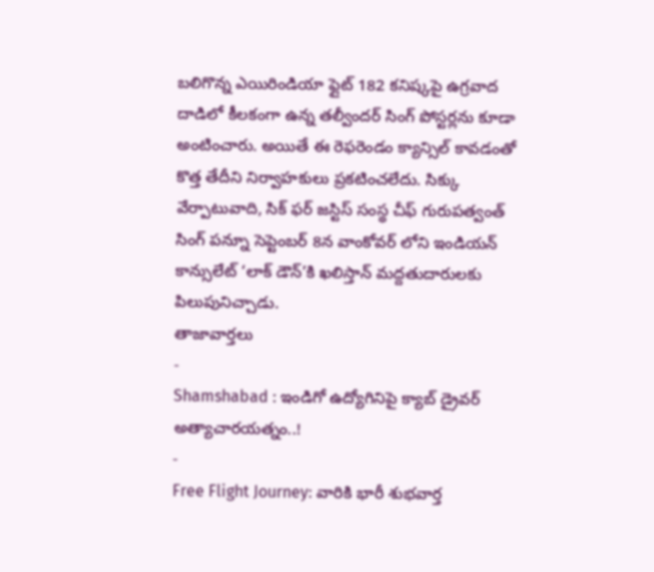బలిగొన్న ఎయిరిండియా ఫ్లైట్ 182 కనిష్కపై ఉగ్రవాద దాడిలో కీలకంగా ఉన్న తల్వీందర్ సింగ్ పోస్టర్లను కూడా అంటించారు. అయితే ఈ రెఫరెండం క్యాన్సిల్ కావడంతో కొత్త తేదీని నిర్వాహకులు ప్రకటించలేదు. సిక్కు వేర్పాటువాది, సిక్ ఫర్ జస్టిస్ సంస్థ చీఫ్ గురుపత్వంత్ సింగ్ పన్నూ సెప్టెంబర్ 8న వాంకోవర్ లోని ఇండియన్ కాన్సులేట్ ‘లాక్ డౌన్’కి ఖలిస్తాన్ మద్దతుదారులకు పిలుపునిచ్చాడు.
తాజావార్తలు
-
Shamshabad : ఇండిగో ఉద్యోగినిపై క్యాబ్ డ్రైవర్ అత్యాచారయత్నం..!
-
Free Flight Journey: వారికి భారీ శుభవార్త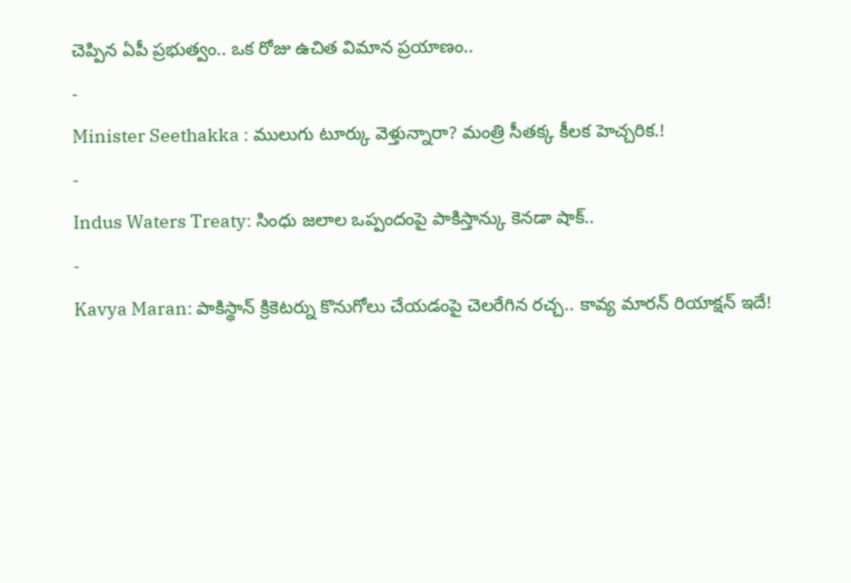చెప్పిన ఏపీ ప్రభుత్వం.. ఒక రోజు ఉచిత విమాన ప్రయాణం..
-
Minister Seethakka : ములుగు టూర్కు వెళ్తున్నారా? మంత్రి సీతక్క కీలక హెచ్చరిక.!
-
Indus Waters Treaty: సింధు జలాల ఒప్పందంపై పాకిస్తాన్కు కెనడా షాక్..
-
Kavya Maran: పాకిస్థాన్ క్రికెటర్ను కొనుగోలు చేయడంపై చెలరేగిన రచ్చ.. కావ్య మారన్ రియాక్షన్ ఇదే!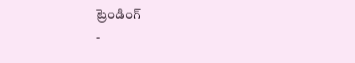ట్రెండింగ్
-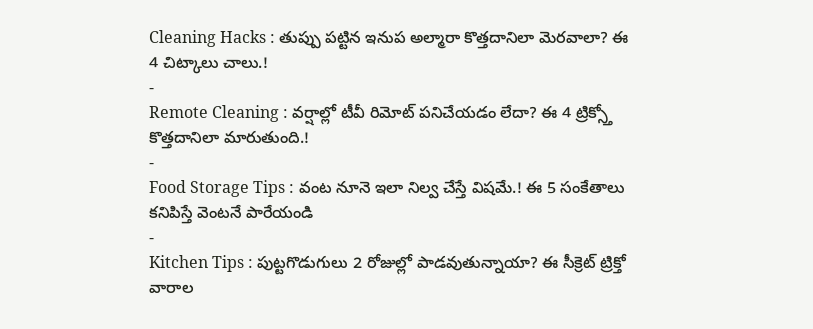Cleaning Hacks : తుప్పు పట్టిన ఇనుప అల్మారా కొత్తదానిలా మెరవాలా? ఈ 4 చిట్కాలు చాలు.!
-
Remote Cleaning : వర్షాల్లో టీవీ రిమోట్ పనిచేయడం లేదా? ఈ 4 ట్రిక్స్తో కొత్తదానిలా మారుతుంది.!
-
Food Storage Tips : వంట నూనె ఇలా నిల్వ చేస్తే విషమే.! ఈ 5 సంకేతాలు కనిపిస్తే వెంటనే పారేయండి
-
Kitchen Tips : పుట్టగొడుగులు 2 రోజుల్లో పాడవుతున్నాయా? ఈ సీక్రెట్ ట్రిక్తో వారాల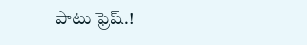పాటు ఫ్రెష్.!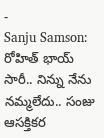-
Sanju Samson: రోహిత్ భాయ్ సారీ.. నిన్ను నేను నమ్మలేదు.. సంజు ఆసక్తికర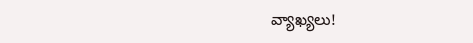వ్యాఖ్యలు!